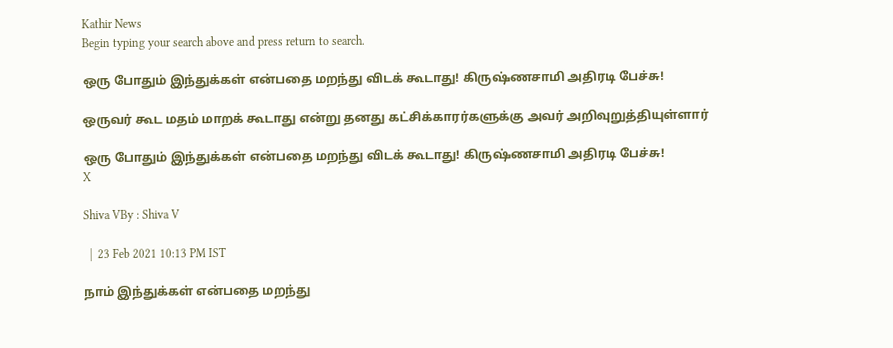Kathir News
Begin typing your search above and press return to search.

ஒரு போதும் இந்துக்கள் என்பதை மறந்து விடக் கூடாது! கிருஷ்ணசாமி அதிரடி பேச்சு!

ஒருவர் கூட மதம் மாறக் கூடாது என்று தனது கட்சிக்காரர்களுக்கு அவர் அறிவுறுத்தியுள்ளார்

ஒரு போதும் இந்துக்கள் என்பதை மறந்து விடக் கூடாது! கிருஷ்ணசாமி அதிரடி பேச்சு!
X

Shiva VBy : Shiva V

  |  23 Feb 2021 10:13 PM IST

நாம் இந்துக்கள் என்பதை மறந்து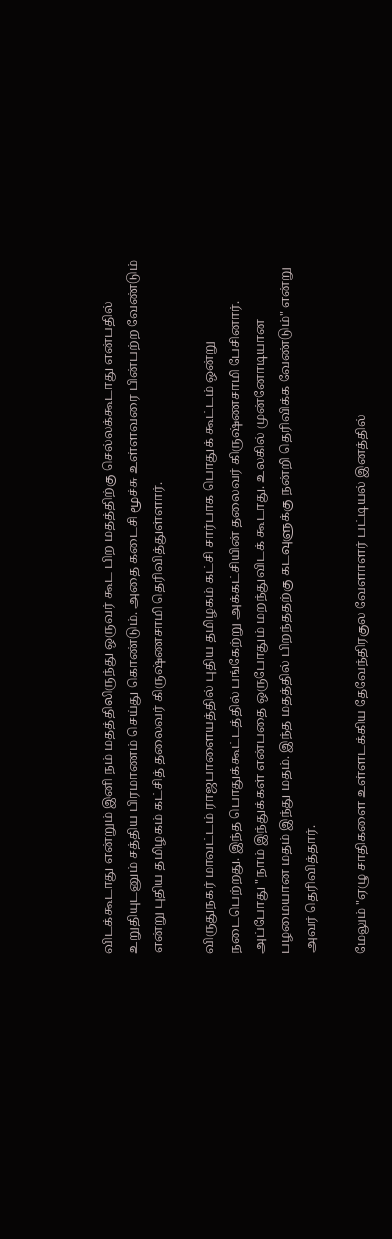விடக்கூடாது என்றும் இனி நம் மதத்திலிருந்து ஒருவர் கூட பிற மதத்திற்கு செல்லக்கூடாது என்பதில் உறுதியுடனும் சத்திய பிரமாணம் செய்து கொண்டும். அதை கடைசி மூச்சு உள்ளவரை பின்பற்ற வேண்டும் என்று புதிய தமிழகம் கட்சித் தலைவர் கிருஷ்ணசாமி தெரிவித்துள்ளார்.

விருதுநகர் மாவட்டம் ராஜபாளையத்தில் புதிய தமிழகம் கட்சி சார்பாக பொதுக் கூட்டம் ஒன்று நடைபெற்றது. இந்த பொதுக்கூட்டத்தில் பங்கேற்று அக்கட்சியின் தலைவர் கிருஷ்ணசாமி பேசினார். அப்போது "நாம் இந்துக்கள் என்பதை ஒருபோதும் மறந்துவிடக் கூடாது. உலகில் முன்னோடியான பழமையான மதம் இந்து மதம். இந்த மதத்தில் பிறந்ததற்கு கடவுளுக்கு நன்றி தெரிவிக்க வேண்டும்" என்று அவர் தெரிவித்தார்.

மேலும் "ஏழு சாதிகளை உள்ளடக்கிய தேவேந்திரகுல வேளாளர் பட்டியல் இனத்தில்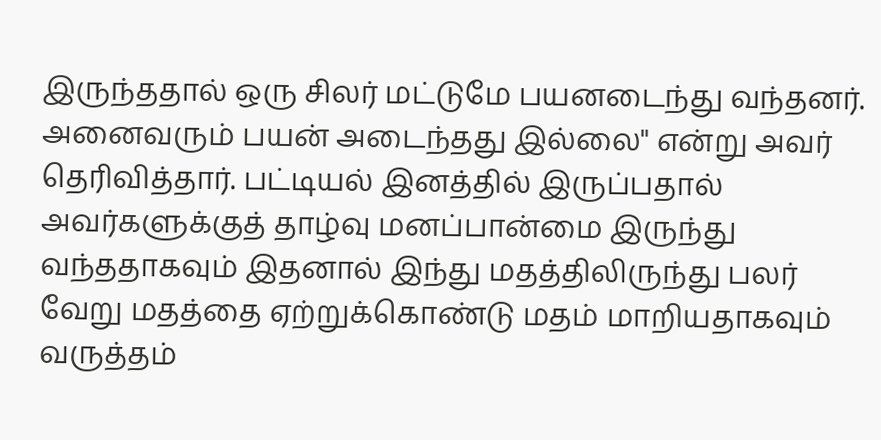இருந்ததால் ஒரு சிலர் மட்டுமே பயனடைந்து வந்தனர். அனைவரும் பயன் அடைந்தது இல்லை" என்று அவர் தெரிவித்தார். பட்டியல் இனத்தில் இருப்பதால் அவர்களுக்குத் தாழ்வு மனப்பான்மை இருந்து வந்ததாகவும் இதனால் இந்து மதத்திலிருந்து பலர் வேறு மதத்தை ஏற்றுக்கொண்டு மதம் மாறியதாகவும் வருத்தம்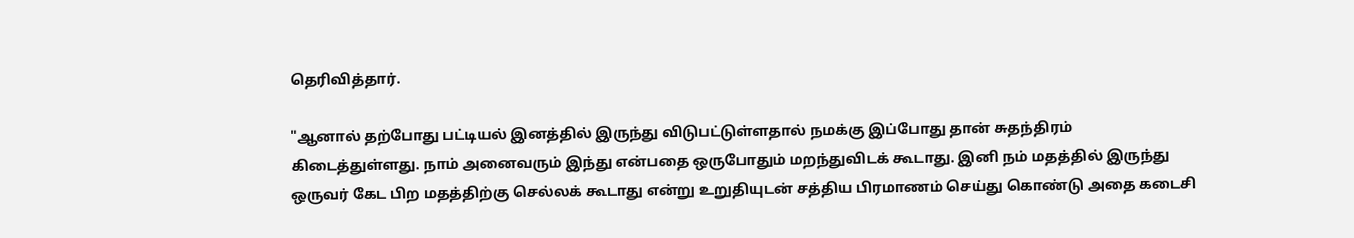தெரிவித்தார்.

"ஆனால் தற்போது பட்டியல் இனத்தில் இருந்து விடுபட்டுள்ளதால் நமக்கு இப்போது தான் சுதந்திரம் கிடைத்துள்ளது. நாம் அனைவரும் இந்து என்பதை ஒருபோதும் மறந்துவிடக் கூடாது. இனி நம் மதத்தில் இருந்து ஒருவர் கேட பிற மதத்திற்கு செல்லக் கூடாது என்று உறுதியுடன் சத்திய பிரமாணம் செய்து கொண்டு அதை கடைசி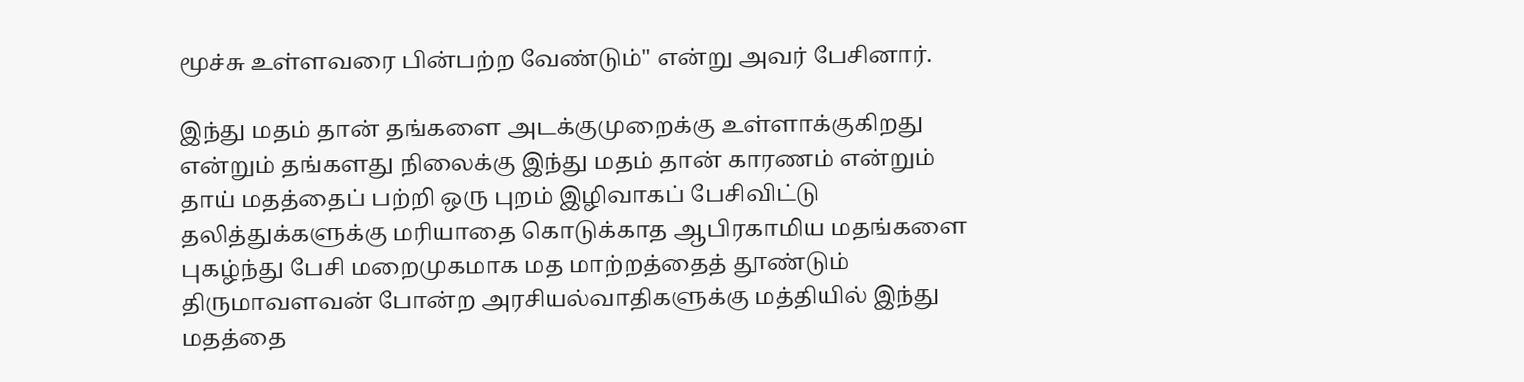மூச்சு உள்ளவரை பின்பற்ற வேண்டும்" என்று அவர் பேசினார்.

இந்து மதம் தான் தங்களை அடக்குமுறைக்கு உள்ளாக்குகிறது என்றும் தங்களது நிலைக்கு இந்து மதம் தான் காரணம் என்றும் தாய் மதத்தைப் பற்றி ஒரு புறம் இழிவாகப் பேசிவிட்டு தலித்துக்களுக்கு மரியாதை கொடுக்காத ஆபிரகாமிய மதங்களை புகழ்ந்து பேசி மறைமுகமாக மத‌ மாற்றத்தைத் தூண்டும் திருமாவளவன் போன்ற அரசியல்வாதிகளுக்கு மத்தியில் இந்து மதத்தை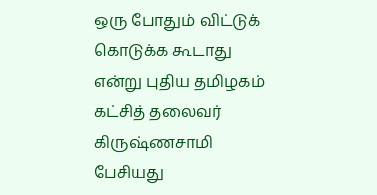ஒரு போதும் விட்டுக் கொடுக்க கூடாது என்று புதிய தமிழகம் கட்சித் தலைவர் கிருஷ்ணசாமி பேசியது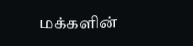மக்களின்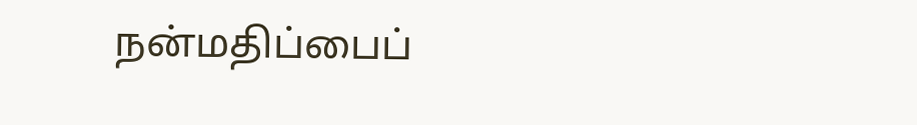நன்மதிப்பைப்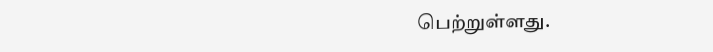பெற்றுள்ளது.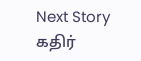Next Story
கதிர்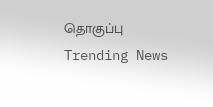தொகுப்பு
Trending News